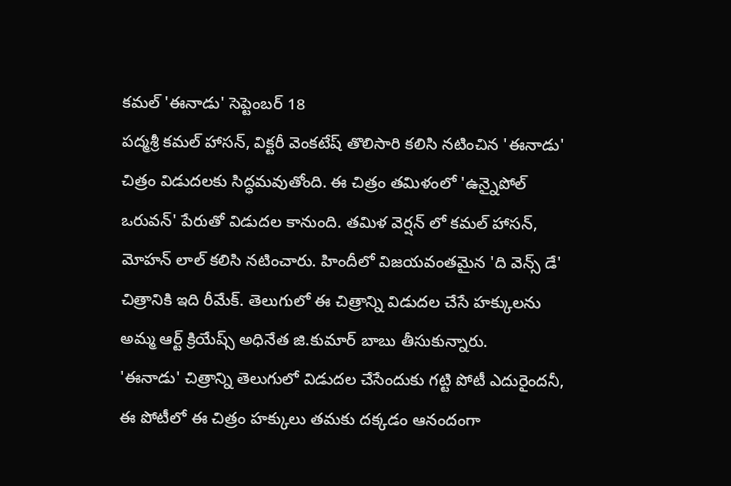కమల్ 'ఈనాడు' సెప్టెంబర్ 18
పద్మశ్రీ కమల్ హాసన్, విక్టరీ వెంకటేష్ తొలిసారి కలిసి నటించిన 'ఈనాడు' చిత్రం విడుదలకు సిద్ధమవుతోంది. ఈ చిత్రం తమిళంలో 'ఉన్నైపోల్ ఒరువన్' పేరుతో విడుదల కానుంది. తమిళ వెర్షన్ లో కమల్ హాసన్, మోహన్ లాల్ కలిసి నటించారు. హిందీలో విజయవంతమైన 'ది వెన్స్ డే' చిత్రానికి ఇది రీమేక్. తెలుగులో ఈ చిత్రాన్ని విడుదల చేసే హక్కులను అమ్మ ఆర్ట్ క్రియేష్స్ అధినేత జి.కుమార్ బాబు తీసుకున్నారు.
'ఈనాడు' చిత్రాన్ని తెలుగులో విడుదల చేసేందుకు గట్టి పోటీ ఎదురైందనీ, ఈ పోటీలో ఈ చిత్రం హక్కులు తమకు దక్కడం ఆనందంగా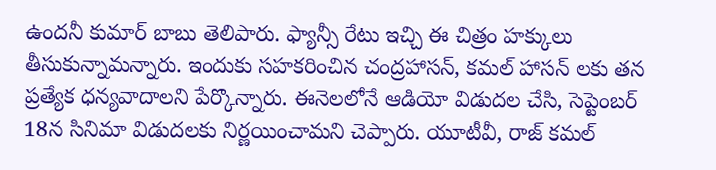ఉందనీ కుమార్ బాబు తెలిపారు. ఫ్యాన్సీ రేటు ఇచ్చి ఈ చిత్రం హక్కులు తీసుకున్నామన్నారు. ఇందుకు సహకరించిన చంద్రహాసన్, కమల్ హాసన్ లకు తన ప్రత్యేక ధన్యవాదాలని పేర్కొన్నారు. ఈనెలలోనే ఆడియో విడుదల చేసి, సెప్టెంబర్ 18న సినిమా విడుదలకు నిర్ణయించామని చెప్పారు. యూటీవీ, రాజ్ కమల్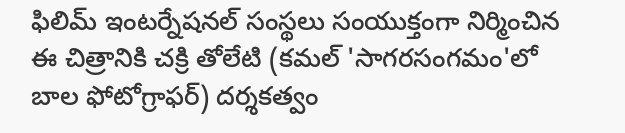ఫిలిమ్ ఇంటర్నేషనల్ సంస్థలు సంయుక్తంగా నిర్మించిన ఈ చిత్రానికి చక్రి తోలేటి (కమల్ 'సాగరసంగమం'లో బాల ఫోటోగ్రాఫర్) దర్శకత్వం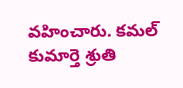వహించారు. కమల్ కుమార్తె శ్రుతి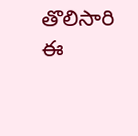తొలిసారి ఈ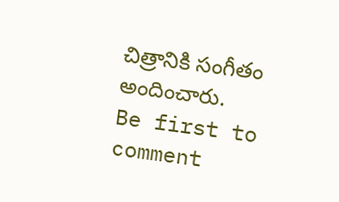చిత్రానికి సంగీతం అందించారు.
Be first to comment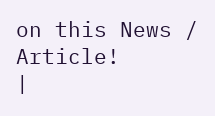on this News / Article!
|